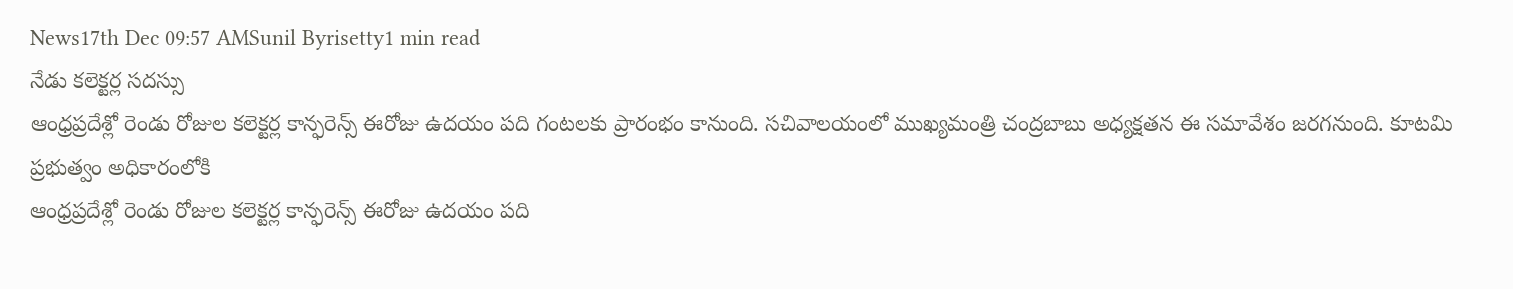News17th Dec 09:57 AMSunil Byrisetty1 min read
నేడు కలెక్టర్ల సదస్సు
ఆంధ్రప్రదేశ్లో రెండు రోజుల కలెక్టర్ల కాన్ఫరెన్స్ ఈరోజు ఉదయం పది గంటలకు ప్రారంభం కానుంది. సచివాలయంలో ముఖ్యమంత్రి చంద్రబాబు అధ్యక్షతన ఈ సమావేశం జరగనుంది. కూటమి ప్రభుత్వం అధికారంలోకి
ఆంధ్రప్రదేశ్లో రెండు రోజుల కలెక్టర్ల కాన్ఫరెన్స్ ఈరోజు ఉదయం పది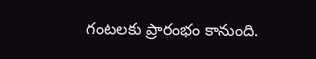గంటలకు ప్రారంభం కానుంది.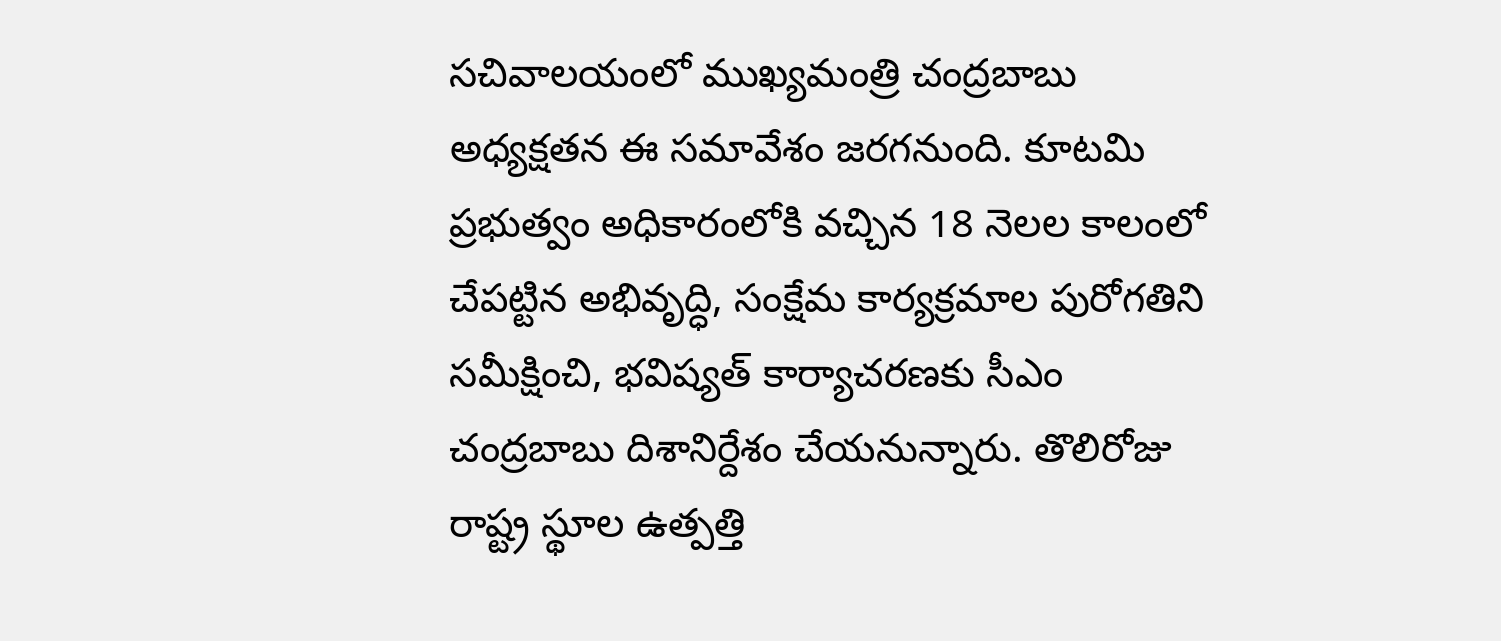సచివాలయంలో ముఖ్యమంత్రి చంద్రబాబు అధ్యక్షతన ఈ సమావేశం జరగనుంది. కూటమి ప్రభుత్వం అధికారంలోకి వచ్చిన 18 నెలల కాలంలో చేపట్టిన అభివృద్ధి, సంక్షేమ కార్యక్రమాల పురోగతిని సమీక్షించి, భవిష్యత్ కార్యాచరణకు సీఎం చంద్రబాబు దిశానిర్దేశం చేయనున్నారు. తొలిరోజు రాష్ట్ర స్థూల ఉత్పత్తి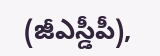(జీఎస్డీపీ),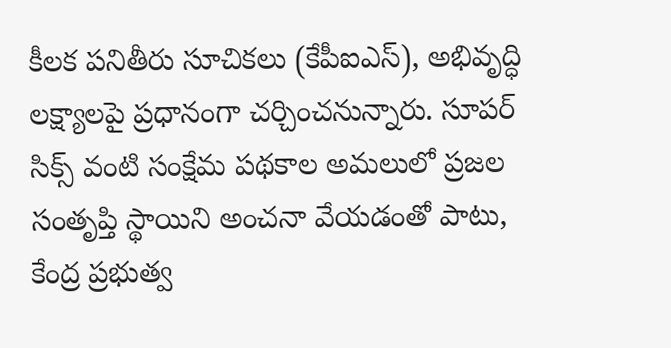కీలక పనితీరు సూచికలు (కేపీఐఎస్), అభివృద్ధి లక్ష్యాలపై ప్రధానంగా చర్చించనున్నారు. సూపర్ సిక్స్ వంటి సంక్షేమ పథకాల అమలులో ప్రజల సంతృప్తి స్థాయిని అంచనా వేయడంతో పాటు, కేంద్ర ప్రభుత్వ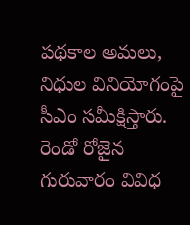పథకాల అమలు, నిధుల వినియోగంపై సీఎం సమీక్షిస్తారు.
రెండో రోజైన గురువారం వివిధ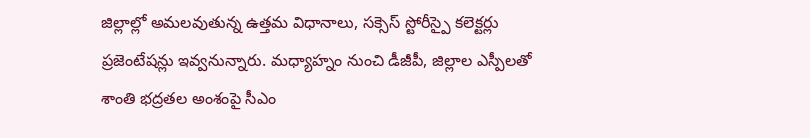జిల్లాల్లో అమలవుతున్న ఉత్తమ విధానాలు, సక్సెస్ స్టోరీస్పై కలెక్టర్లు ప్రజెంటేషన్లు ఇవ్వనున్నారు. మధ్యాహ్నం నుంచి డీజీపీ, జిల్లాల ఎస్పీలతో శాంతి భద్రతల అంశంపై సీఎం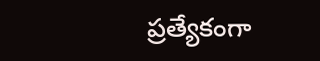ప్రత్యేకంగా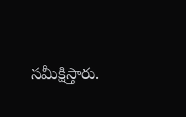సమీక్షిస్తారు.